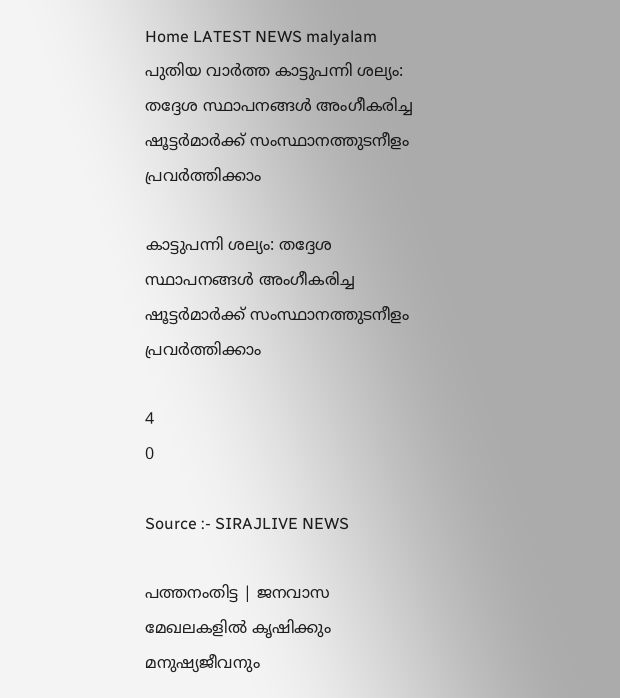Home LATEST NEWS malyalam പുതിയ വാർത്ത കാട്ടുപന്നി ശല്യം: തദ്ദേശ സ്ഥാപനങ്ങള്‍ അംഗീകരിച്ച ഷൂട്ടര്‍മാര്‍ക്ക് സംസ്ഥാനത്തുടനീളം പ്രവര്‍ത്തിക്കാം

കാട്ടുപന്നി ശല്യം: തദ്ദേശ സ്ഥാപനങ്ങള്‍ അംഗീകരിച്ച ഷൂട്ടര്‍മാര്‍ക്ക് സംസ്ഥാനത്തുടനീളം പ്രവര്‍ത്തിക്കാം

4
0

Source :- SIRAJLIVE NEWS

പത്തനംതിട്ട | ജനവാസ മേഖലകളില്‍ കൃഷിക്കും മനുഷ്യജീവനും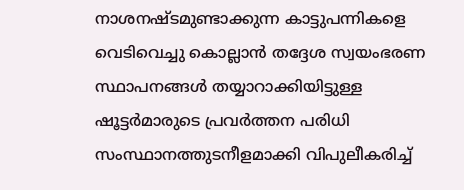നാശനഷ്ടമുണ്ടാക്കുന്ന കാട്ടുപന്നികളെ വെടിവെച്ചു കൊല്ലാന്‍ തദ്ദേശ സ്വയംഭരണ സ്ഥാപനങ്ങള്‍ തയ്യാറാക്കിയിട്ടുള്ള ഷൂട്ടര്‍മാരുടെ പ്രവര്‍ത്തന പരിധി സംസ്ഥാനത്തുടനീളമാക്കി വിപുലീകരിച്ച്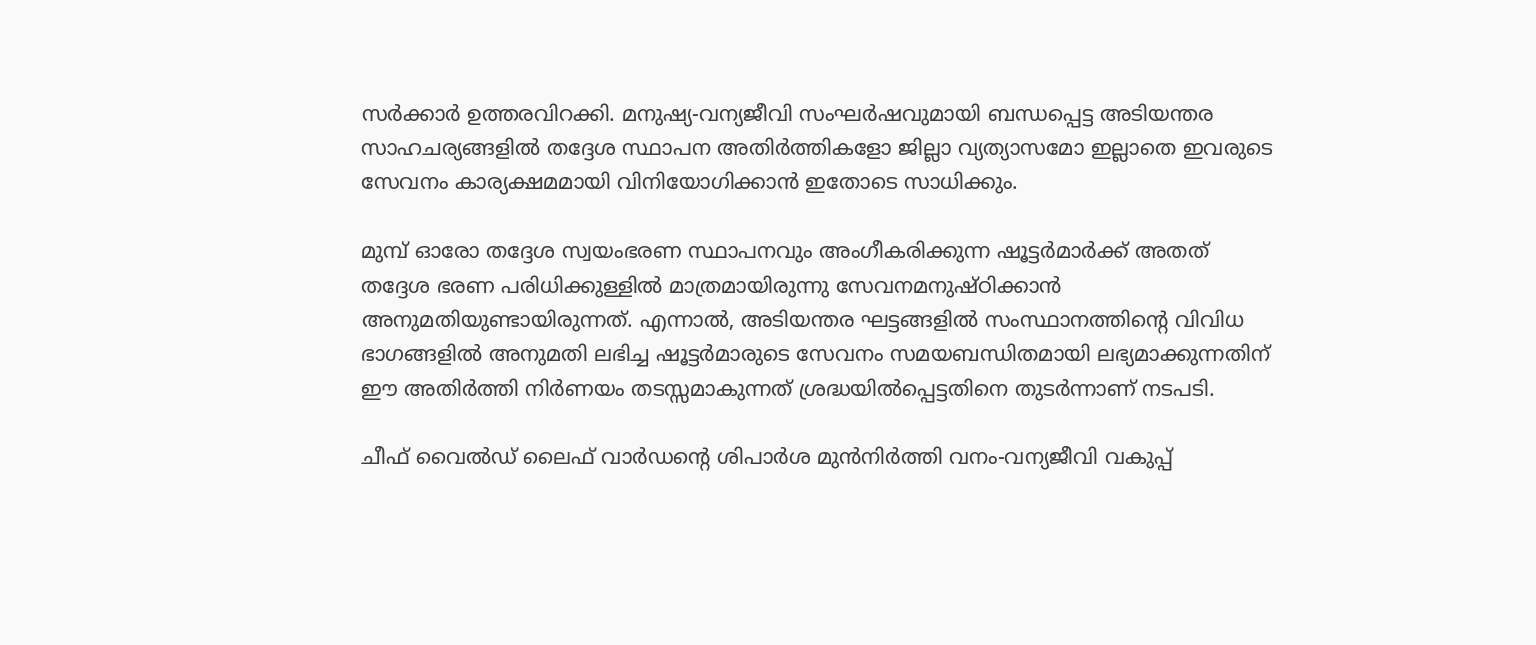സര്‍ക്കാര്‍ ഉത്തരവിറക്കി. മനുഷ്യ-വന്യജീവി സംഘര്‍ഷവുമായി ബന്ധപ്പെട്ട അടിയന്തര സാഹചര്യങ്ങളില്‍ തദ്ദേശ സ്ഥാപന അതിര്‍ത്തികളോ ജില്ലാ വ്യത്യാസമോ ഇല്ലാതെ ഇവരുടെ സേവനം കാര്യക്ഷമമായി വിനിയോഗിക്കാന്‍ ഇതോടെ സാധിക്കും.

മുമ്പ് ഓരോ തദ്ദേശ സ്വയംഭരണ സ്ഥാപനവും അംഗീകരിക്കുന്ന ഷൂട്ടര്‍മാര്‍ക്ക് അതത് തദ്ദേശ ഭരണ പരിധിക്കുള്ളില്‍ മാത്രമായിരുന്നു സേവനമനുഷ്ഠിക്കാന്‍ അനുമതിയുണ്ടായിരുന്നത്. എന്നാല്‍, അടിയന്തര ഘട്ടങ്ങളില്‍ സംസ്ഥാനത്തിന്റെ വിവിധ ഭാഗങ്ങളില്‍ അനുമതി ലഭിച്ച ഷൂട്ടര്‍മാരുടെ സേവനം സമയബന്ധിതമായി ലഭ്യമാക്കുന്നതിന് ഈ അതിര്‍ത്തി നിര്‍ണയം തടസ്സമാകുന്നത് ശ്രദ്ധയില്‍പ്പെട്ടതിനെ തുടര്‍ന്നാണ് നടപടി.

ചീഫ് വൈല്‍ഡ് ലൈഫ് വാര്‍ഡന്റെ ശിപാര്‍ശ മുന്‍നിര്‍ത്തി വനം-വന്യജീവി വകുപ്പ്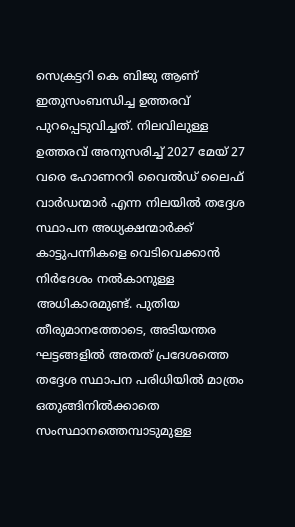സെക്രട്ടറി കെ ബിജു ആണ് ഇതുസംബന്ധിച്ച ഉത്തരവ് പുറപ്പെടുവിച്ചത്. നിലവിലുള്ള ഉത്തരവ് അനുസരിച്ച് 2027 മേയ് 27 വരെ ഹോണററി വൈല്‍ഡ് ലൈഫ് വാര്‍ഡന്മാര്‍ എന്ന നിലയില്‍ തദ്ദേശ സ്ഥാപന അധ്യക്ഷന്മാര്‍ക്ക് കാട്ടുപന്നികളെ വെടിവെക്കാന്‍ നിര്‍ദേശം നല്‍കാനുള്ള അധികാരമുണ്ട്. പുതിയ തീരുമാനത്തോടെ, അടിയന്തര ഘട്ടങ്ങളില്‍ അതത് പ്രദേശത്തെ തദ്ദേശ സ്ഥാപന പരിധിയില്‍ മാത്രം ഒതുങ്ങിനില്‍ക്കാതെ സംസ്ഥാനത്തെമ്പാടുമുള്ള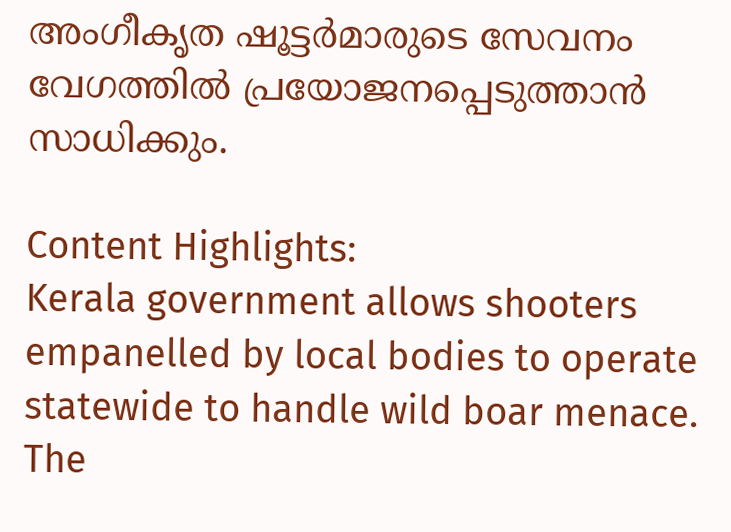അംഗീകൃത ഷൂട്ടര്‍മാരുടെ സേവനം വേഗത്തില്‍ പ്രയോജനപ്പെടുത്താന്‍ സാധിക്കും.

Content Highlights:
Kerala government allows shooters empanelled by local bodies to operate statewide to handle wild boar menace. The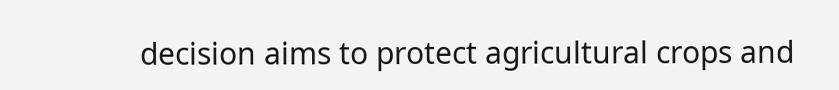decision aims to protect agricultural crops and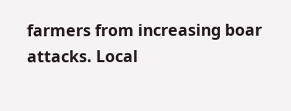farmers from increasing boar attacks. Local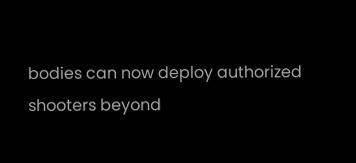bodies can now deploy authorized shooters beyond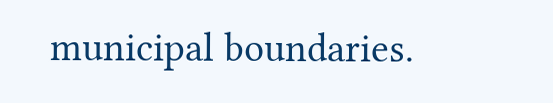municipal boundaries.